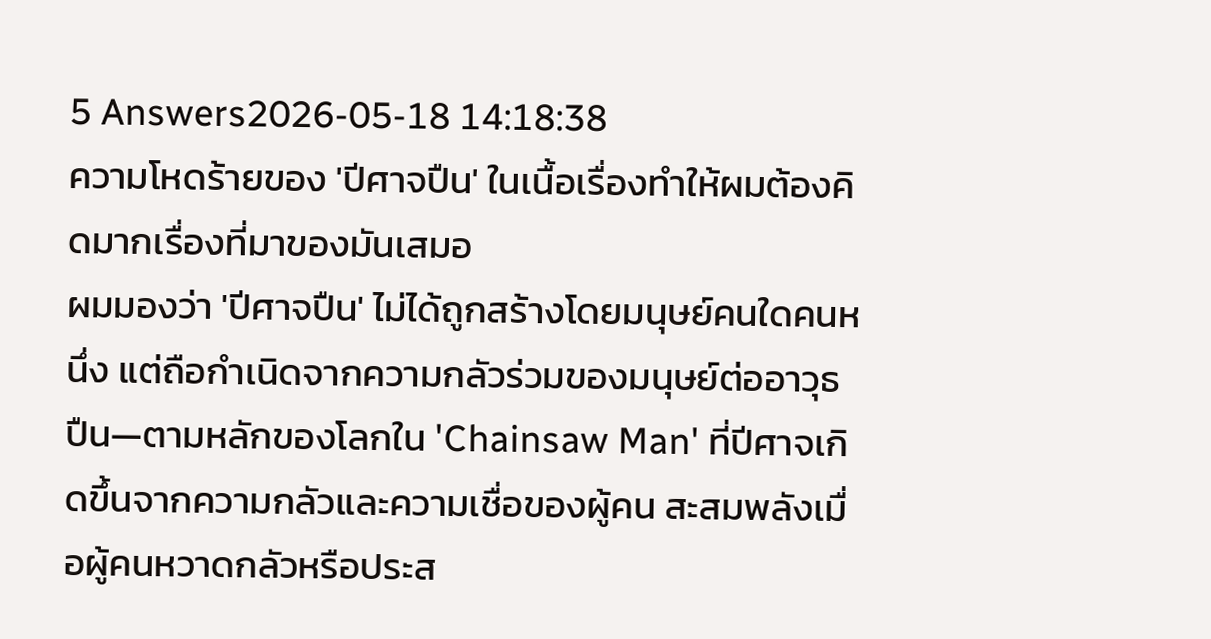5 Answers2026-05-18 14:18:38
ความโหดร้ายของ 'ปีศาจปืน' ในเนื้อเรื่องทำให้ผมต้องคิดมากเรื่องที่มาของมันเสมอ
ผมมองว่า 'ปีศาจปืน' ไม่ได้ถูกสร้างโดยมนุษย์คนใดคนหนึ่ง แต่ถือกำเนิดจากความกลัวร่วมของมนุษย์ต่ออาวุธปืน—ตามหลักของโลกใน 'Chainsaw Man' ที่ปีศาจเกิดขึ้นจากความกลัวและความเชื่อของผู้คน สะสมพลังเมื่อผู้คนหวาดกลัวหรือประส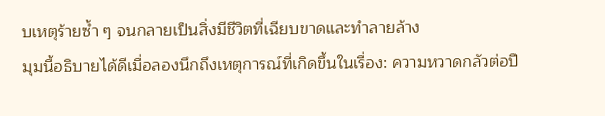บเหตุร้ายซ้ำ ๆ จนกลายเป็นสิ่งมีชีวิตที่เฉียบขาดและทำลายล้าง
มุมนี้อธิบายได้ดีเมื่อลองนึกถึงเหตุการณ์ที่เกิดขึ้นในเรื่อง: ความหวาดกลัวต่อปื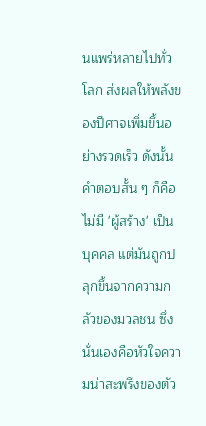นแพร่หลายไปทั่วโลก ส่งผลให้พลังของปีศาจเพิ่มขึ้นอย่างรวดเร็ว ดังนั้นคำตอบสั้น ๆ ก็คือไม่มี 'ผู้สร้าง' เป็นบุคคล แต่มันถูกปลุกขึ้นจากความกลัวของมวลชน ซึ่งนั่นเองคือหัวใจความน่าสะพรึงของตัว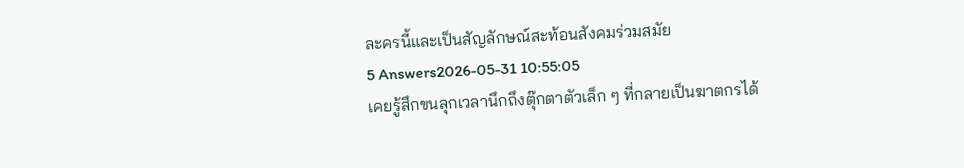ละครนี้และเป็นสัญลักษณ์สะท้อนสังคมร่วมสมัย
5 Answers2026-05-31 10:55:05
เคยรู้สึกขนลุกเวลานึกถึงตุ๊กตาตัวเล็ก ๆ ที่กลายเป็นฆาตกรได้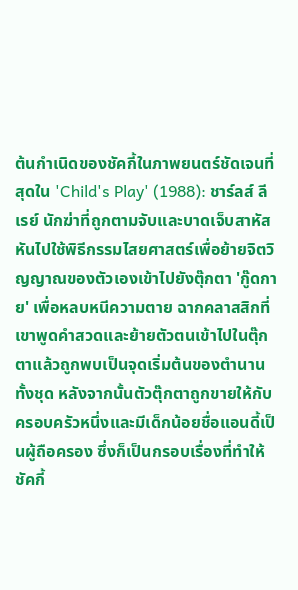ต้นกำเนิดของชัคกี้ในภาพยนตร์ชัดเจนที่สุดใน 'Child's Play' (1988): ชาร์ลส์ ลี เรย์ นักฆ่าที่ถูกตามจับและบาดเจ็บสาหัส หันไปใช้พิธีกรรมไสยศาสตร์เพื่อย้ายจิตวิญญาณของตัวเองเข้าไปยังตุ๊กตา 'กู๊ดกาย' เพื่อหลบหนีความตาย ฉากคลาสสิกที่เขาพูดคำสวดและย้ายตัวตนเข้าไปในตุ๊กตาแล้วถูกพบเป็นจุดเริ่มต้นของตำนานทั้งชุด หลังจากนั้นตัวตุ๊กตาถูกขายให้กับครอบครัวหนึ่งและมีเด็กน้อยชื่อแอนดี้เป็นผู้ถือครอง ซึ่งก็เป็นกรอบเรื่องที่ทำให้ชัคกี้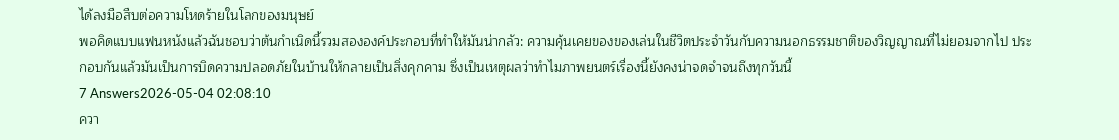ได้ลงมือสืบต่อความโหดร้ายในโลกของมนุษย์
พอคิดแบบแฟนหนังแล้วฉันชอบว่าต้นกำเนิดนี้รวมสององค์ประกอบที่ทำให้มันน่ากลัว: ความคุ้นเคยของของเล่นในชีวิตประจำวันกับความนอกธรรมชาติของวิญญาณที่ไม่ยอมจากไป ประกอบกันแล้วมันเป็นการบิดความปลอดภัยในบ้านให้กลายเป็นสิ่งคุกคาม ซึ่งเป็นเหตุผลว่าทำไมภาพยนตร์เรื่องนี้ยังคงน่าจดจำจนถึงทุกวันนี้
7 Answers2026-05-04 02:08:10
ควา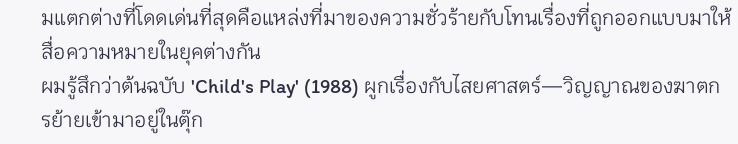มแตกต่างที่โดดเด่นที่สุดคือแหล่งที่มาของความชั่วร้ายกับโทนเรื่องที่ถูกออกแบบมาให้สื่อความหมายในยุคต่างกัน
ผมรู้สึกว่าต้นฉบับ 'Child's Play' (1988) ผูกเรื่องกับไสยศาสตร์—วิญญาณของฆาตกรย้ายเข้ามาอยู่ในตุ๊ก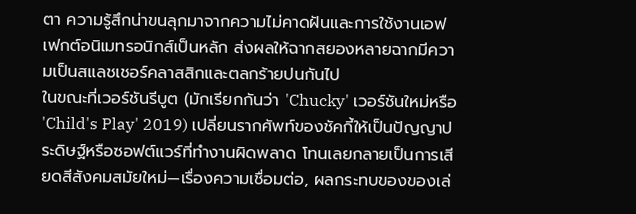ตา ความรู้สึกน่าขนลุกมาจากความไม่คาดฝันและการใช้งานเอฟเฟกต์อนิเมทรอนิกส์เป็นหลัก ส่งผลให้ฉากสยองหลายฉากมีความเป็นสแลชเชอร์คลาสสิกและตลกร้ายปนกันไป
ในขณะที่เวอร์ชันรีบูต (มักเรียกกันว่า 'Chucky' เวอร์ชันใหม่หรือ 'Child's Play' 2019) เปลี่ยนรากศัพท์ของชัคกี้ให้เป็นปัญญาประดิษฐ์หรือซอฟต์แวร์ที่ทำงานผิดพลาด โทนเลยกลายเป็นการเสียดสีสังคมสมัยใหม่—เรื่องความเชื่อมต่อ, ผลกระทบของของเล่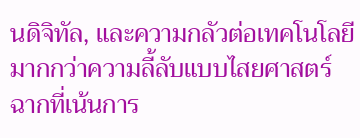นดิจิทัล, และความกลัวต่อเทคโนโลยีมากกว่าความลี้ลับแบบไสยศาสตร์ ฉากที่เน้นการ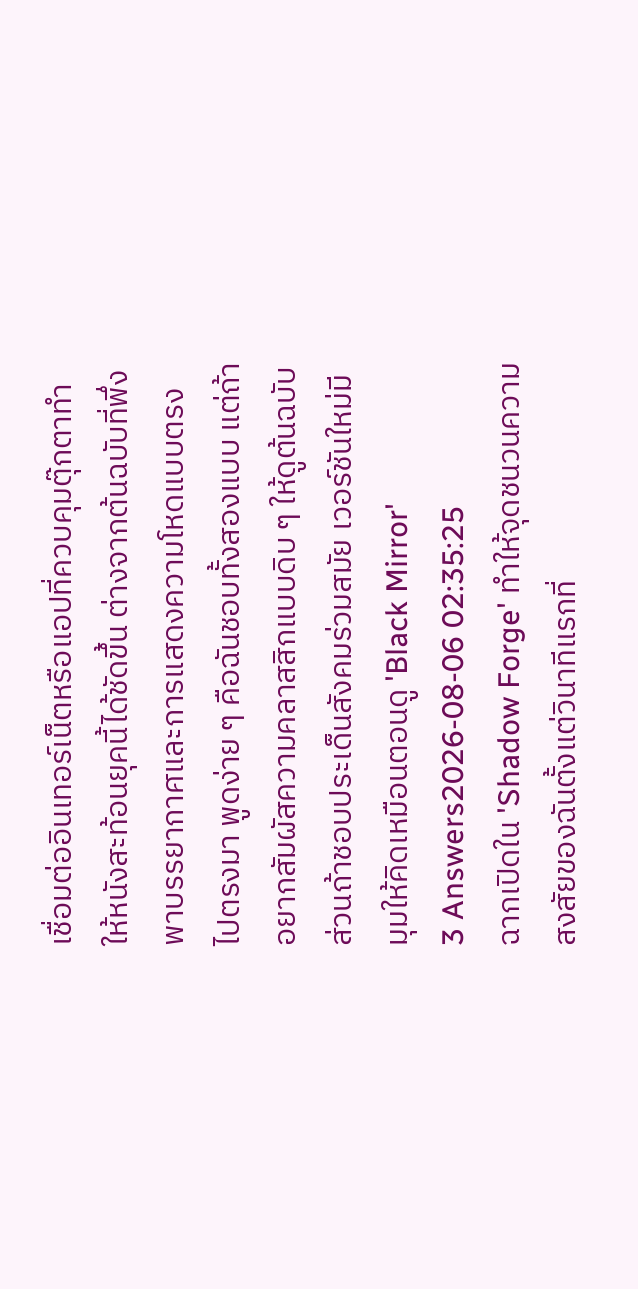เชื่อมต่ออินเทอร์เน็ตหรือแอปที่ควบคุมตุ๊กตาทำให้หนังสะท้อนยุคนี้ได้ชัดขึ้น ต่างจากต้นฉบับที่พึ่งพาบรรยากาศและการแสดงความโหดแบบตรงไปตรงมา พูดง่าย ๆ คือฉันชอบทั้งสองแบบ แต่ถ้าอยากสัมผัสความคลาสสิกแบบดิบ ๆ ให้ดูต้นฉบับ ส่วนถ้าชอบประเด็นสังคมร่วมสมัย เวอร์ชันใหม่มีมุมให้คิดเหมือนตอนดู 'Black Mirror'
3 Answers2026-08-06 02:35:25
ฉากเปิดใน 'Shadow Forge' ทำให้จุดชนวนความสงสัยของฉันตั้งแต่วินาทีแรกที่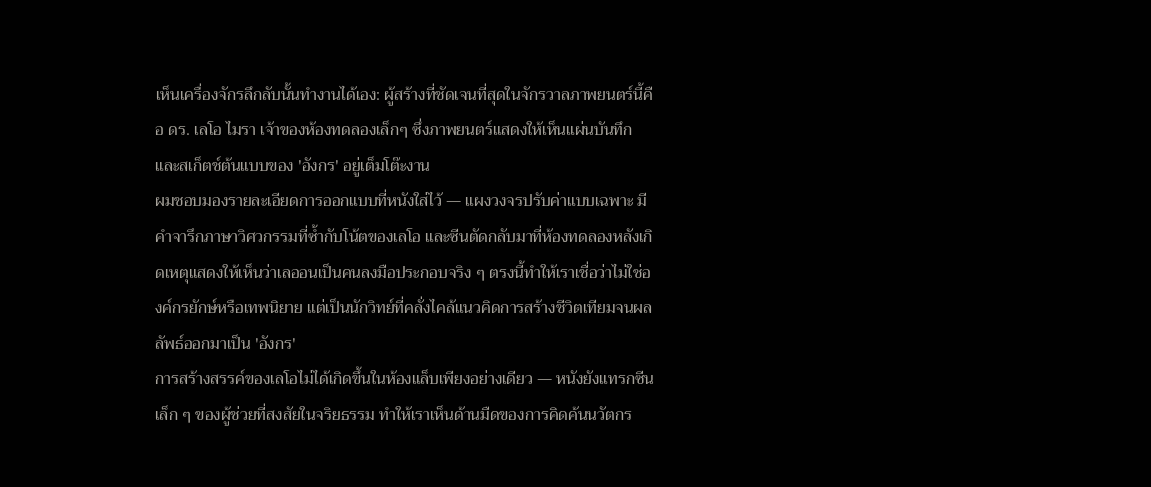เห็นเครื่องจักรลึกลับนั้นทำงานได้เอง: ผู้สร้างที่ชัดเจนที่สุดในจักรวาลภาพยนตร์นี้คือ ดร. เลโอ ไมรา เจ้าของห้องทดลองเล็กๆ ซึ่งภาพยนตร์แสดงให้เห็นแผ่นบันทึกและสเก็ตช์ต้นแบบของ 'อังกร' อยู่เต็มโต๊ะงาน
ผมชอบมองรายละเอียดการออกแบบที่หนังใส่ไว้ — แผงวงจรปรับค่าแบบเฉพาะ มีคำจารึกภาษาวิศวกรรมที่ซ้ำกับโน้ตของเลโอ และซีนตัดกลับมาที่ห้องทดลองหลังเกิดเหตุแสดงให้เห็นว่าเลออนเป็นคนลงมือประกอบจริง ๆ ตรงนี้ทำให้เราเชื่อว่าไม่ใช่องค์กรยักษ์หรือเทพนิยาย แต่เป็นนักวิทย์ที่คลั่งไคล้แนวคิดการสร้างชีวิตเทียมจนผลลัพธ์ออกมาเป็น 'อังกร'
การสร้างสรรค์ของเลโอไม่ได้เกิดขึ้นในห้องแล็บเพียงอย่างเดียว — หนังยังแทรกซีนเล็ก ๆ ของผู้ช่วยที่สงสัยในจริยธรรม ทำให้เราเห็นด้านมืดของการคิดค้นนวัตกร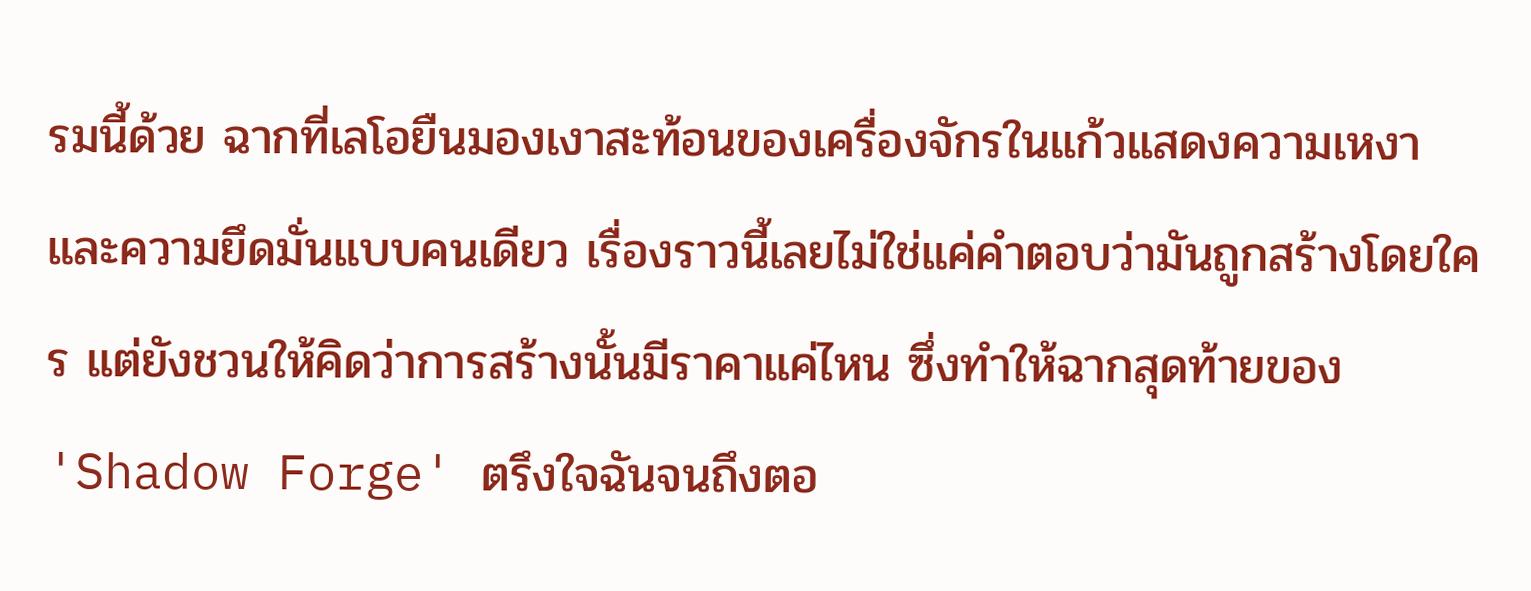รมนี้ด้วย ฉากที่เลโอยืนมองเงาสะท้อนของเครื่องจักรในแก้วแสดงความเหงาและความยึดมั่นแบบคนเดียว เรื่องราวนี้เลยไม่ใช่แค่คำตอบว่ามันถูกสร้างโดยใคร แต่ยังชวนให้คิดว่าการสร้างนั้นมีราคาแค่ไหน ซึ่งทำให้ฉากสุดท้ายของ 'Shadow Forge' ตรึงใจฉันจนถึงตอ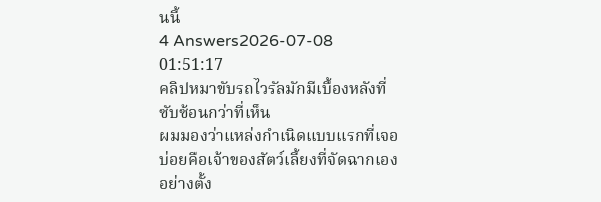นนี้
4 Answers2026-07-08 01:51:17
คลิปหมาขับรถไวรัลมักมีเบื้องหลังที่ซับซ้อนกว่าที่เห็น
ผมมองว่าแหล่งกำเนิดแบบแรกที่เจอบ่อยคือเจ้าของสัตว์เลี้ยงที่จัดฉากเองอย่างตั้ง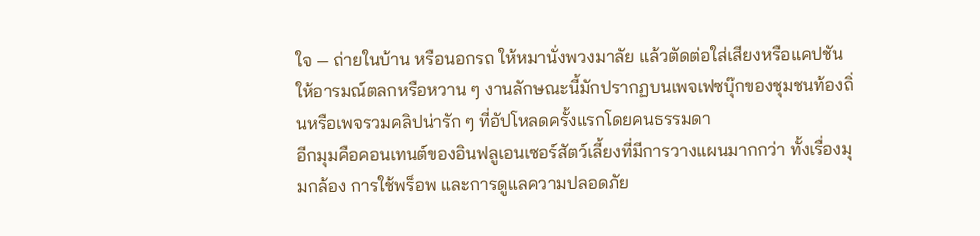ใจ — ถ่ายในบ้าน หรือนอกรถ ให้หมานั่งพวงมาลัย แล้วตัดต่อใส่เสียงหรือแคปชันให้อารมณ์ตลกหรือหวาน ๆ งานลักษณะนี้มักปรากฏบนเพจเฟซบุ๊กของชุมชนท้องถิ่นหรือเพจรวมคลิปน่ารัก ๆ ที่อัปโหลดครั้งแรกโดยคนธรรมดา
อีกมุมคือคอนเทนต์ของอินฟลูเอนเซอร์สัตว์เลี้ยงที่มีการวางแผนมากกว่า ทั้งเรื่องมุมกล้อง การใช้พร็อพ และการดูแลความปลอดภัย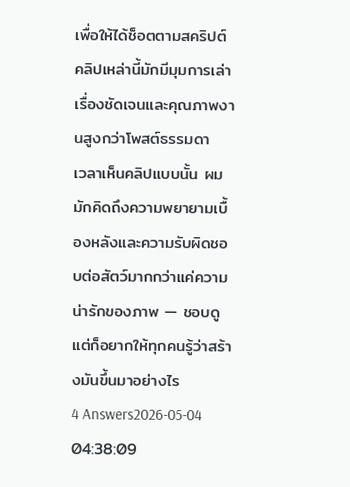เพื่อให้ได้ช็อตตามสคริปต์ คลิปเหล่านี้มักมีมุมการเล่าเรื่องชัดเจนและคุณภาพงานสูงกว่าโพสต์ธรรมดา
เวลาเห็นคลิปแบบนั้น ผมมักคิดถึงความพยายามเบื้องหลังและความรับผิดชอบต่อสัตว์มากกว่าแค่ความน่ารักของภาพ — ชอบดูแต่ก็อยากให้ทุกคนรู้ว่าสร้างมันขึ้นมาอย่างไร
4 Answers2026-05-04 04:38:09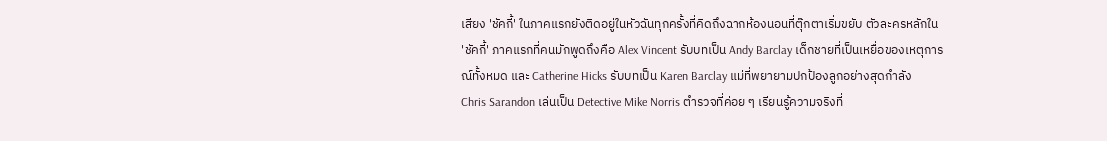เสียง 'ชัคกี้' ในภาคแรกยังติดอยู่ในหัวฉันทุกครั้งที่คิดถึงฉากห้องนอนที่ตุ๊กตาเริ่มขยับ ตัวละครหลักใน 'ชัคกี้' ภาคแรกที่คนมักพูดถึงคือ Alex Vincent รับบทเป็น Andy Barclay เด็กชายที่เป็นเหยื่อของเหตุการณ์ทั้งหมด และ Catherine Hicks รับบทเป็น Karen Barclay แม่ที่พยายามปกป้องลูกอย่างสุดกำลัง
Chris Sarandon เล่นเป็น Detective Mike Norris ตำรวจที่ค่อย ๆ เรียนรู้ความจริงที่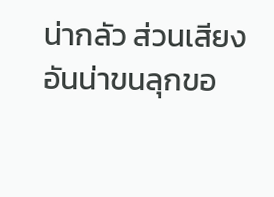น่ากลัว ส่วนเสียงอันน่าขนลุกขอ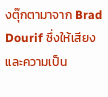งตุ๊กตามาจาก Brad Dourif ซึ่งให้เสียงและความเป็น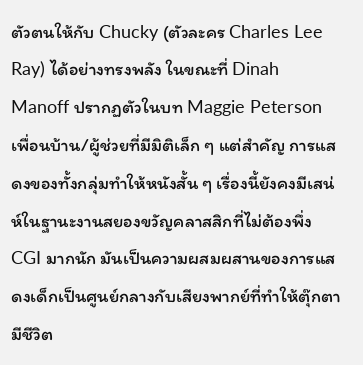ตัวตนให้กับ Chucky (ตัวละคร Charles Lee Ray) ได้อย่างทรงพลัง ในขณะที่ Dinah Manoff ปรากฏตัวในบท Maggie Peterson เพื่อนบ้าน/ผู้ช่วยที่มีมิติเล็ก ๆ แต่สำคัญ การแสดงของทั้งกลุ่มทำให้หนังสั้น ๆ เรื่องนี้ยังคงมีเสน่ห์ในฐานะงานสยองขวัญคลาสสิกที่ไม่ต้องพึ่ง CGI มากนัก มันเป็นความผสมผสานของการแสดงเด็กเป็นศูนย์กลางกับเสียงพากย์ที่ทำให้ตุ๊กตามีชีวิต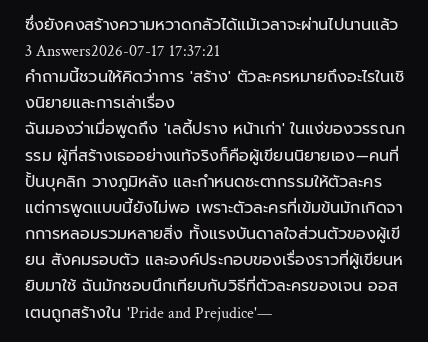ซึ่งยังคงสร้างความหวาดกลัวได้แม้เวลาจะผ่านไปนานแล้ว
3 Answers2026-07-17 17:37:21
คำถามนี้ชวนให้คิดว่าการ 'สร้าง' ตัวละครหมายถึงอะไรในเชิงนิยายและการเล่าเรื่อง
ฉันมองว่าเมื่อพูดถึง 'เลดี้ปราง หน้าเก่า' ในแง่ของวรรณกรรม ผู้ที่สร้างเธออย่างแท้จริงก็คือผู้เขียนนิยายเอง—คนที่ปั้นบุคลิก วางภูมิหลัง และกำหนดชะตากรรมให้ตัวละคร แต่การพูดแบบนี้ยังไม่พอ เพราะตัวละครที่เข้มข้นมักเกิดจากการหลอมรวมหลายสิ่ง ทั้งแรงบันดาลใจส่วนตัวของผู้เขียน สังคมรอบตัว และองค์ประกอบของเรื่องราวที่ผู้เขียนหยิบมาใช้ ฉันมักชอบนึกเทียบกับวิธีที่ตัวละครของเจน ออสเตนถูกสร้างใน 'Pride and Prejudice'—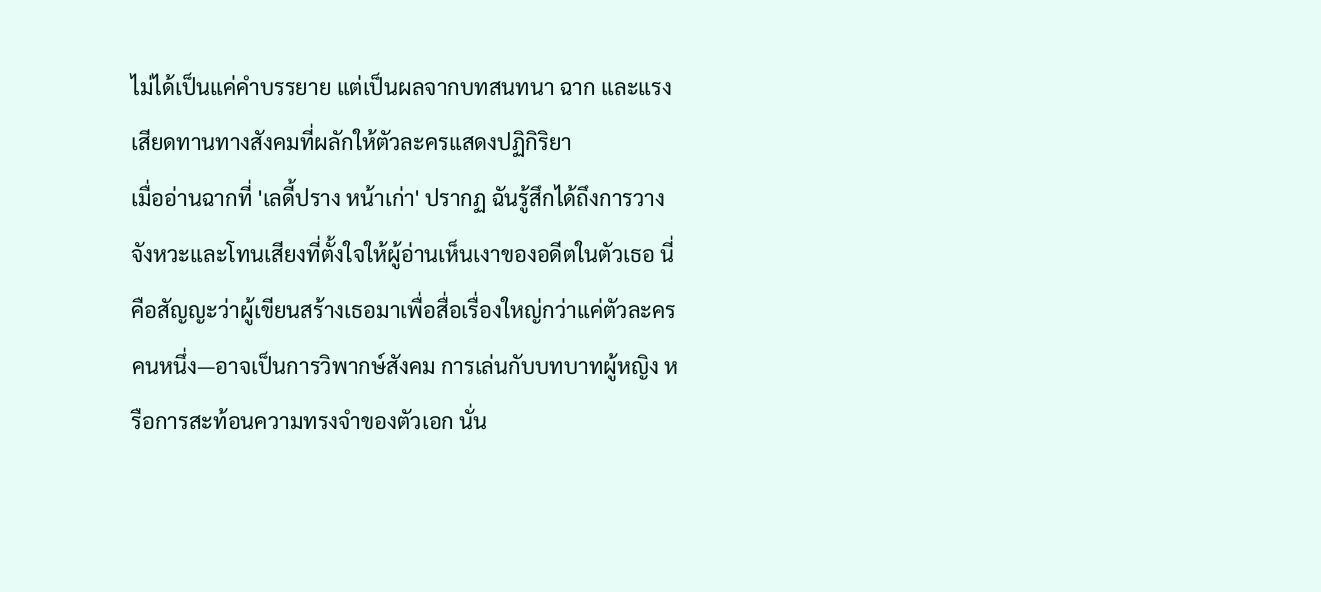ไม่ได้เป็นแค่คำบรรยาย แต่เป็นผลจากบทสนทนา ฉาก และแรงเสียดทานทางสังคมที่ผลักให้ตัวละครแสดงปฏิกิริยา
เมื่ออ่านฉากที่ 'เลดี้ปราง หน้าเก่า' ปรากฏ ฉันรู้สึกได้ถึงการวางจังหวะและโทนเสียงที่ตั้งใจให้ผู้อ่านเห็นเงาของอดีตในตัวเธอ นี่คือสัญญะว่าผู้เขียนสร้างเธอมาเพื่อสื่อเรื่องใหญ่กว่าแค่ตัวละครคนหนึ่ง—อาจเป็นการวิพากษ์สังคม การเล่นกับบทบาทผู้หญิง หรือการสะท้อนความทรงจำของตัวเอก นั่น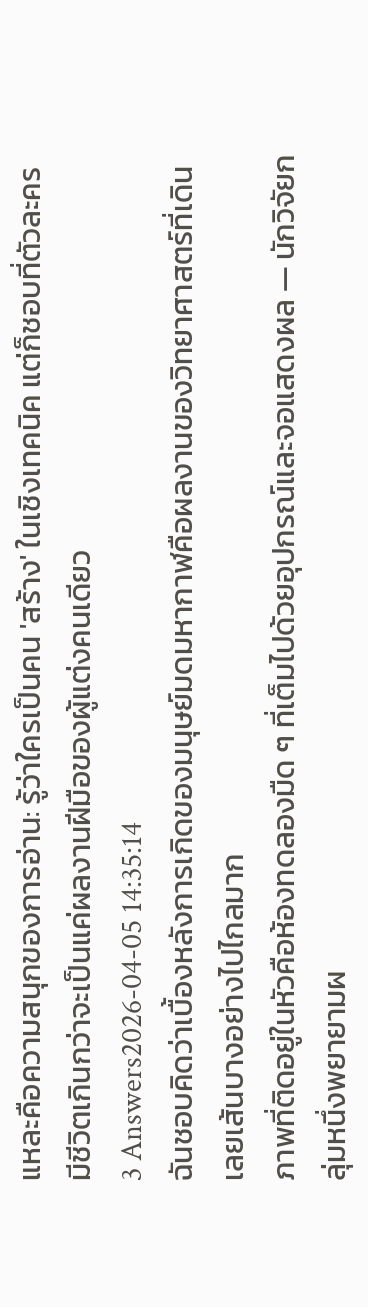แหละคือความสนุกของการอ่าน: รู้ว่าใครเป็นคน 'สร้าง' ในเชิงเทคนิค แต่ก็ชอบที่ตัวละครมีชีวิตเกินกว่าจะเป็นแค่ผลงานฝีมือของผู้แต่งคนเดียว
3 Answers2026-04-05 14:35:14
ฉันชอบคิดว่าเบื้องหลังการเกิดของมนุษย์มดมหากาฬคือผลงานของวิทยาศาสตร์ที่เดินเลยเส้นบางอย่างไปไกลมาก
ภาพที่ติดอยู่ในหัวคือห้องทดลองมืด ๆ ที่เต็มไปด้วยอุปกรณ์และจอแสดงผล — นักวิจัยกลุ่มหนึ่งพยายามผ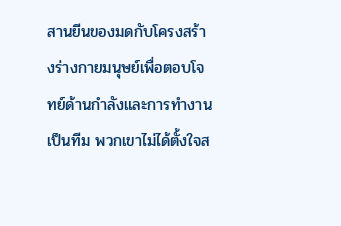สานยีนของมดกับโครงสร้างร่างกายมนุษย์เพื่อตอบโจทย์ด้านกำลังและการทำงานเป็นทีม พวกเขาไม่ได้ตั้งใจส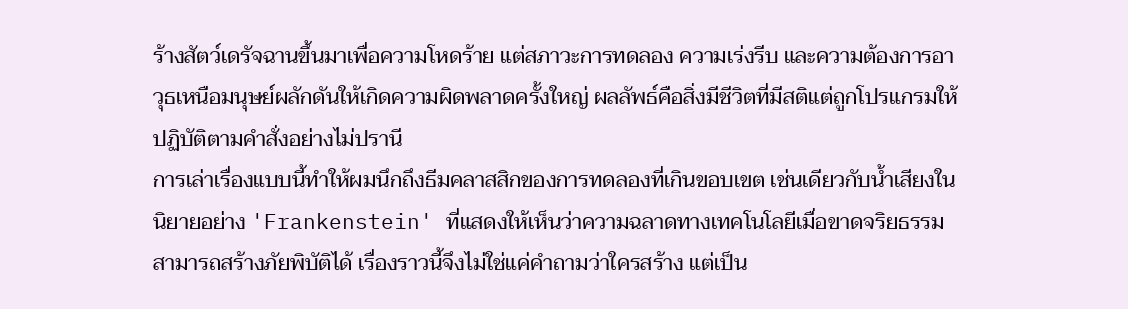ร้างสัตว์เดรัจฉานขึ้นมาเพื่อความโหดร้าย แต่สภาวะการทดลอง ความเร่งรีบ และความต้องการอาวุธเหนือมนุษย์ผลักดันให้เกิดความผิดพลาดครั้งใหญ่ ผลลัพธ์คือสิ่งมีชีวิตที่มีสติแต่ถูกโปรแกรมให้ปฏิบัติตามคำสั่งอย่างไม่ปรานี
การเล่าเรื่องแบบนี้ทำให้ผมนึกถึงธีมคลาสสิกของการทดลองที่เกินขอบเขต เช่นเดียวกับน้ำเสียงในนิยายอย่าง 'Frankenstein' ที่แสดงให้เห็นว่าความฉลาดทางเทคโนโลยีเมื่อขาดจริยธรรมสามารถสร้างภัยพิบัติได้ เรื่องราวนี้จึงไม่ใช่แค่คำถามว่าใครสร้าง แต่เป็น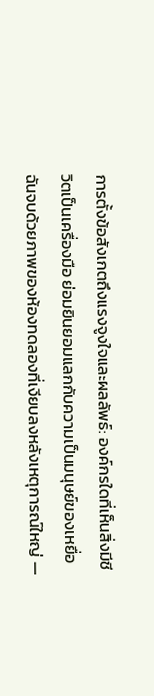การตั้งข้อสังเกตถึงแรงจูงใจและผลลัพธ์: องค์กรใดที่เห็นสิ่งมีชีวิตเป็นเครื่องมือ ย่อมยินยอมแลกกับความเป็นมนุษย์ของเหยื่อ ฉันจบด้วยภาพของห้องทดลองที่เงียบลงหลังเหตุการณ์ใหญ่ —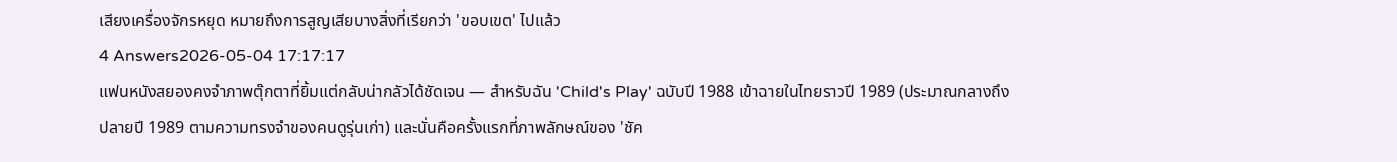เสียงเครื่องจักรหยุด หมายถึงการสูญเสียบางสิ่งที่เรียกว่า 'ขอบเขต' ไปแล้ว
4 Answers2026-05-04 17:17:17
แฟนหนังสยองคงจำภาพตุ๊กตาที่ยิ้มแต่กลับน่ากลัวได้ชัดเจน — สำหรับฉัน 'Child's Play' ฉบับปี 1988 เข้าฉายในไทยราวปี 1989 (ประมาณกลางถึงปลายปี 1989 ตามความทรงจำของคนดูรุ่นเก่า) และนั่นคือครั้งแรกที่ภาพลักษณ์ของ 'ชัค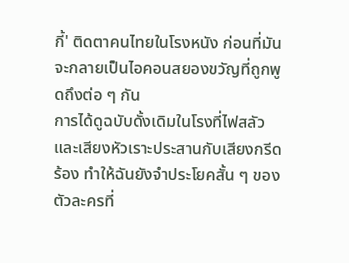กี้' ติดตาคนไทยในโรงหนัง ก่อนที่มันจะกลายเป็นไอคอนสยองขวัญที่ถูกพูดถึงต่อ ๆ กัน
การได้ดูฉบับดั้งเดิมในโรงที่ไฟสลัวและเสียงหัวเราะประสานกับเสียงกรีดร้อง ทำให้ฉันยังจำประโยคสั้น ๆ ของตัวละครที่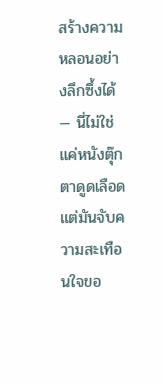สร้างความหลอนอย่างลึกซึ้งได้ — นี่ไม่ใช่แค่หนังตุ๊กตาดูดเลือด แต่มันจับความสะเทือนใจขอ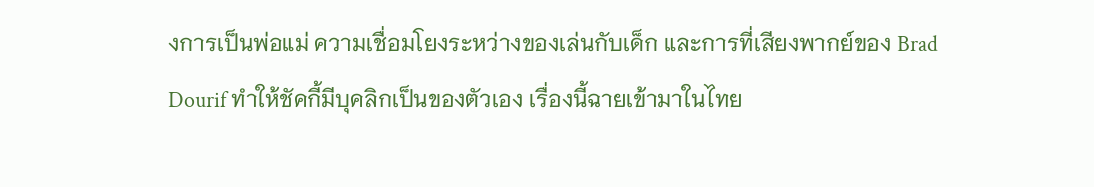งการเป็นพ่อแม่ ความเชื่อมโยงระหว่างของเล่นกับเด็ก และการที่เสียงพากย์ของ Brad Dourif ทำให้ชัคกี้มีบุคลิกเป็นของตัวเอง เรื่องนี้ฉายเข้ามาในไทย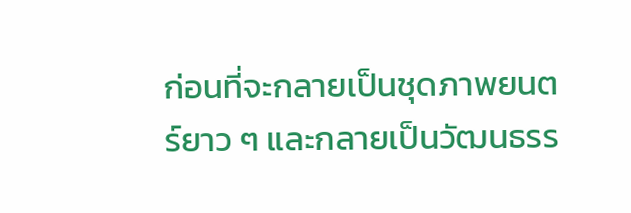ก่อนที่จะกลายเป็นชุดภาพยนตร์ยาว ๆ และกลายเป็นวัฒนธรร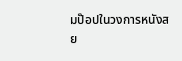มป๊อปในวงการหนังสย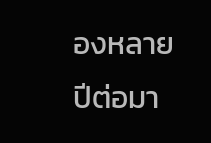องหลายปีต่อมา